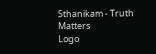Sthanikam - Truth Matters
Logo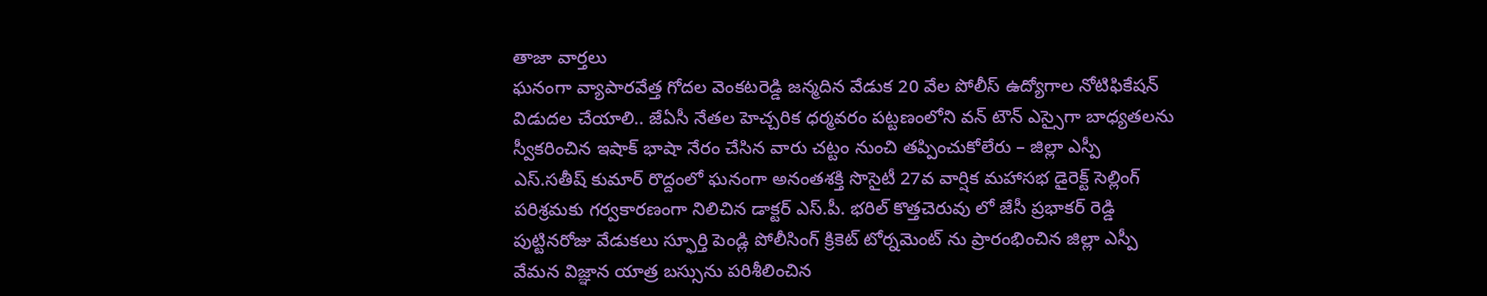తాజా వార్తలు
ఘనంగా వ్యాపారవేత్త గోదల వెంకటరెడ్డి జన్మదిన వేడుక 20 వేల పోలీస్ ఉద్యోగాల నోటిఫికేషన్ విడుదల చేయాలి.. జేఏసీ నేతల హెచ్చరిక ధర్మవరం పట్టణంలోని వన్ టౌన్ ఎస్సైగా బాధ్యతలను స్వీకరించిన ఇషాక్ భాషా నేరం చేసిన వారు చట్టం నుంచి తప్పించుకోలేరు – జిల్లా ఎస్పీ ఎస్.సతీష్ కుమార్ రొద్దంలో ఘనంగా అనంతశక్తి సొసైటీ 27వ వార్షిక మహాసభ డైరెక్ట్ సెల్లింగ్ పరిశ్రమకు గర్వకారణంగా నిలిచిన డాక్టర్ ఎస్.పీ. భరిల్ కొత్తచెరువు లో జేసీ ప్రభాకర్ రెడ్డి పుట్టినరోజు వేడుకలు స్ఫూర్తి పెండ్లి పోలీసింగ్ క్రికెట్ టోర్నమెంట్ ను ప్రారంభించిన జిల్లా ఎస్పీ వేమన విజ్ఞాన యాత్ర బస్సును పరిశీలించిన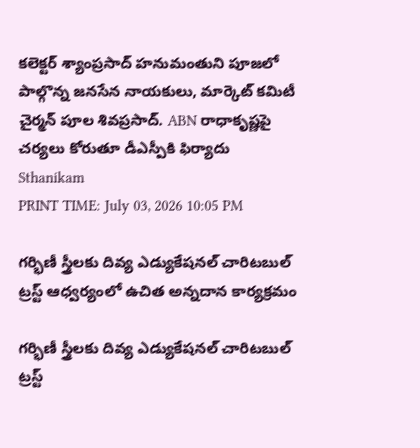కలెక్టర్ శ్యాంప్రసాద్ హనుమంతుని పూజలో పాల్గొన్న జనసేన నాయకులు, మార్కెట్ కమిటీ చైర్మన్ పూల శివప్రసాద్. ABN రాధాకృష్ణపై చర్యలు కోరుతూ డీఎస్పీకి ఫిర్యాదు
Sthanikam
PRINT TIME: July 03, 2026 10:05 PM

గర్భిణీ స్త్రీలకు దివ్య ఎడ్యుకేషనల్ చారిటబుల్ ట్రస్ట్ ఆధ్వర్యంలో ఉచిత అన్నదాన కార్యక్రమం

గర్భిణీ స్త్రీలకు దివ్య ఎడ్యుకేషనల్ చారిటబుల్ ట్రస్ట్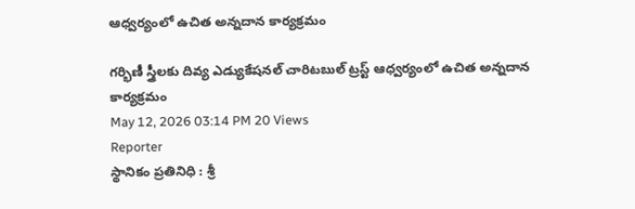ఆధ్వర్యంలో ఉచిత అన్నదాన కార్యక్రమం

గర్భిణీ స్త్రీలకు దివ్య ఎడ్యుకేషనల్ చారిటబుల్ ట్రస్ట్ ఆధ్వర్యంలో ఉచిత అన్నదాన కార్యక్రమం
May 12, 2026 03:14 PM 20 Views
Reporter
స్థానికం ప్రతినిధి : శ్రీ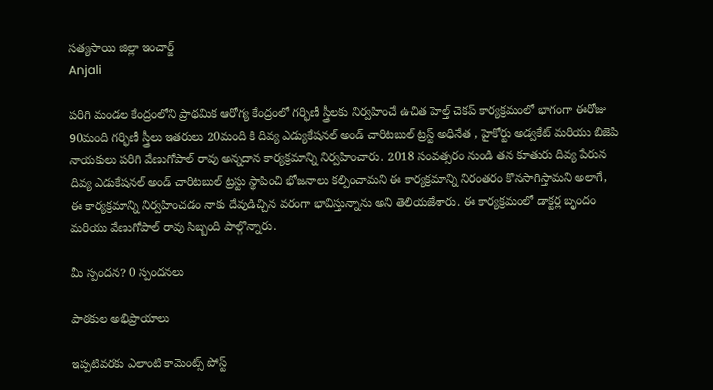సత్యసాయి జిల్లా ఇంచార్జ్
Anjali

పరిగి మండల కేంద్రంలోని ప్రాథమిక ఆరోగ్య కేంద్రంలో గర్భిణీ స్త్రీలకు నిర్వహించే ఉచిత హెల్త్ చెకప్ కార్యక్రమంలో భాగంగా ఈరోజు 90మంది గర్భిణీ స్త్రీలు ఇతరులు 20మంది కి దివ్య ఎడ్యుకేషనల్ అండ్ చారిటబుల్ ట్రస్ట్ అధినేత , హైకోర్టు అడ్వకేట్ మరియు బిజెపి నాయకులు పరిగి వేణుగోపాల్ రావు అన్నదాన కార్యక్రమాన్ని నిర్వహించారు. 2018 సంవత్సరం నుండి తన కూతురు దివ్య పేరున దివ్య ఎడుకేషనల్ అండ్ చారిటబుల్ ట్రస్టు స్థాపించి భోజనాలు కల్పించామని ఈ కార్యక్రమాన్ని నిరంతరం కొనసాగిస్తామని అలాగే, ఈ కార్యక్రమాన్ని నిర్వహించడం నాకు దేవుడిచ్చిన వరంగా భావిస్తున్నాను అని తెలియజేశారు. ఈ కార్యక్రమంలో డాక్టర్ల బృందం మరియు వేణుగోపాల్ రావు సిబ్బంది పాల్గొన్నారు.

మీ స్పందన? 0 స్పందనలు

పాఠకుల అభిప్రాయాలు

ఇప్పటివరకు ఎలాంటి కామెంట్స్ పోస్ట్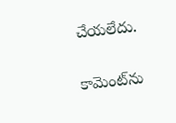చేయలేదు.


కామెంట్‌ను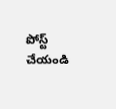పోస్ట్ చేయండి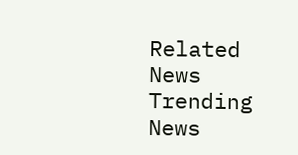Related News
Trending News